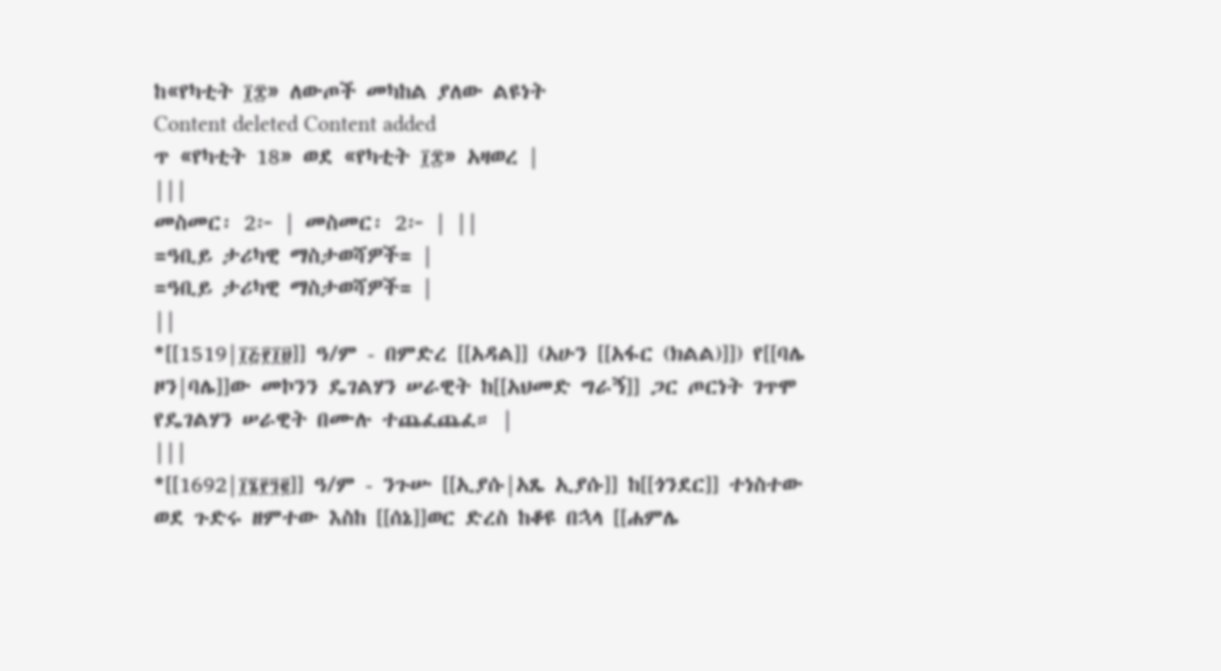ከ«የካቲት ፲፰» ለውጦች መካከል ያለው ልዩነት
Content deleted Content added
ጥ «የካቲት 18» ወደ «የካቲት ፲፰» አዛወረ |
|||
መስመር፡ 2፦ | መስመር፡ 2፦ | ||
=ዓቢይ ታሪካዊ ማስታወሻዎች= |
=ዓቢይ ታሪካዊ ማስታወሻዎች= |
||
*[[1519|፲፭፻፲፱]] ዓ/ም - በምድረ [[አዳል]] (አሁን [[አፋር (ክልል)]]) የ[[ባሌ ዞን|ባሌ]]ው መኮንን ዴገልሃን ሠራዊት ከ[[አህመድ ግራኝ]] ጋር ጦርነት ገጥሞ የዴገልሃን ሠራዊት በሙሉ ተጨፈጨፈ። |
|||
*[[1692|፲፮፻፺፪]] ዓ/ም - ንጉሡ [[ኢያሱ|አጼ ኢያሱ]] ከ[[ጎንደር]] ተነስተው ወደ ጉድሩ ዘምተው እስከ [[ሰኔ]]ወር ድረስ ከቆዩ በኋላ [[ሐምሌ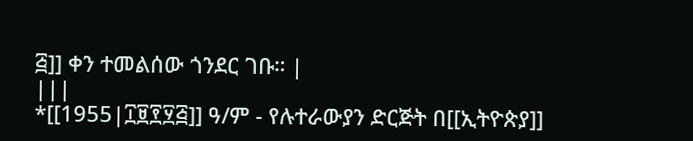፭]] ቀን ተመልሰው ጎንደር ገቡ። |
|||
*[[1955|፲፱፻፶፭]] ዓ/ም - የሉተራውያን ድርጅት በ[[ኢትዮጵያ]]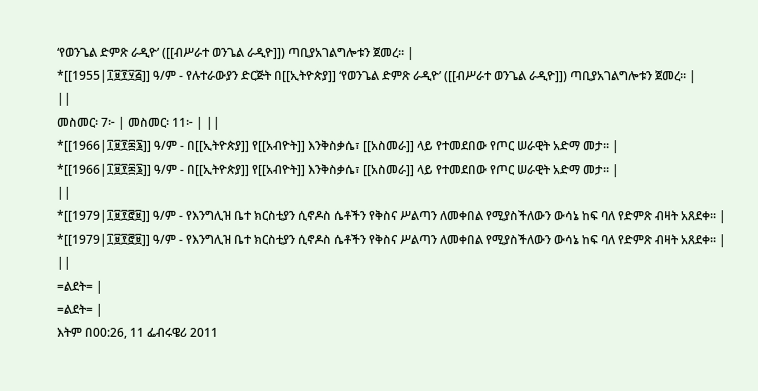‘የወንጌል ድምጽ ራዲዮ’ ([[ብሥራተ ወንጌል ራዲዮ]]) ጣቢያአገልግሎቱን ጀመረ። |
*[[1955|፲፱፻፶፭]] ዓ/ም - የሉተራውያን ድርጅት በ[[ኢትዮጵያ]] ‘የወንጌል ድምጽ ራዲዮ’ ([[ብሥራተ ወንጌል ራዲዮ]]) ጣቢያአገልግሎቱን ጀመረ። |
||
መስመር፡ 7፦ | መስመር፡ 11፦ | ||
*[[1966|፲፱፻፷፮]] ዓ/ም - በ[[ኢትዮጵያ]] የ[[አብዮት]] እንቅስቃሴ፣ [[አስመራ]] ላይ የተመደበው የጦር ሠራዊት አድማ መታ። |
*[[1966|፲፱፻፷፮]] ዓ/ም - በ[[ኢትዮጵያ]] የ[[አብዮት]] እንቅስቃሴ፣ [[አስመራ]] ላይ የተመደበው የጦር ሠራዊት አድማ መታ። |
||
*[[1979|፲፱፻፸፱]] ዓ/ም - የእንግሊዝ ቤተ ክርስቲያን ሲኖዶስ ሴቶችን የቅስና ሥልጣን ለመቀበል የሚያስችለውን ውሳኔ ከፍ ባለ የድምጽ ብዛት አጸደቀ። |
*[[1979|፲፱፻፸፱]] ዓ/ም - የእንግሊዝ ቤተ ክርስቲያን ሲኖዶስ ሴቶችን የቅስና ሥልጣን ለመቀበል የሚያስችለውን ውሳኔ ከፍ ባለ የድምጽ ብዛት አጸደቀ። |
||
=ልደት= |
=ልደት= |
እትም በ00:26, 11 ፌብሩዌሪ 2011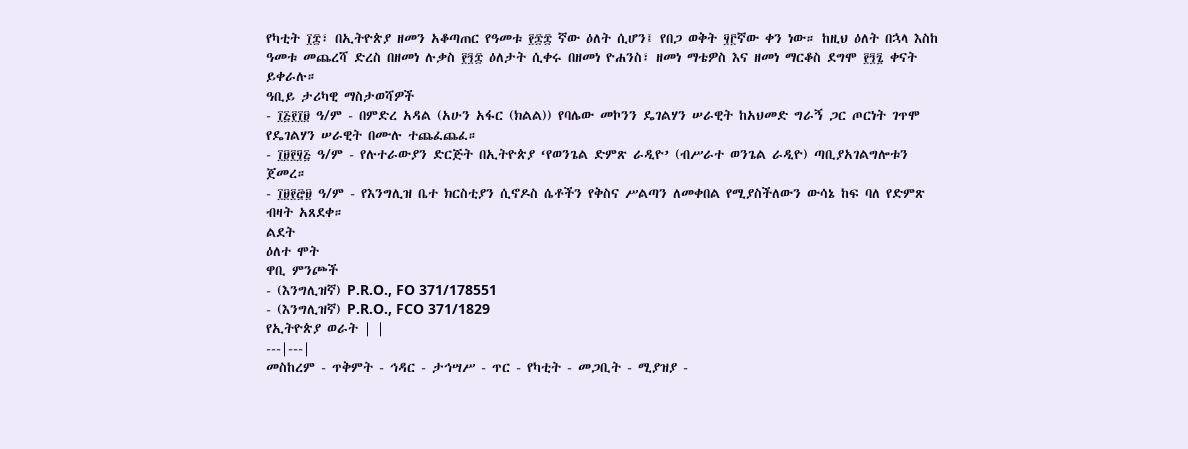የካቲት ፲፰፣ በኢትዮጵያ ዘመን አቆጣጠር የዓመቱ ፻፷፰ ኛው ዕለት ሲሆን፤ የበጋ ወቅት ፶፫ኛው ቀን ነው። ከዚህ ዕለት በኋላ እስከ ዓመቱ መጨረሻ ድረስ በዘመነ ሉቃስ ፻፺፰ ዕለታት ሲቀሩ በዘመነ ዮሐንስ፣ ዘመነ ማቴዎስ እና ዘመነ ማርቆስ ደግሞ ፻፺፯ ቀናት ይቀራሉ።
ዓቢይ ታሪካዊ ማስታወሻዎች
- ፲፭፻፲፱ ዓ/ም - በምድረ አዳል (አሁን አፋር (ክልል)) የባሌው መኮንን ዴገልሃን ሠራዊት ከአህመድ ግራኝ ጋር ጦርነት ገጥሞ የዴገልሃን ሠራዊት በሙሉ ተጨፈጨፈ።
- ፲፱፻፶፭ ዓ/ም - የሉተራውያን ድርጅት በኢትዮጵያ ‘የወንጌል ድምጽ ራዲዮ’ (ብሥራተ ወንጌል ራዲዮ) ጣቢያአገልግሎቱን ጀመረ።
- ፲፱፻፸፱ ዓ/ም - የእንግሊዝ ቤተ ክርስቲያን ሲኖዶስ ሴቶችን የቅስና ሥልጣን ለመቀበል የሚያስችለውን ውሳኔ ከፍ ባለ የድምጽ ብዛት አጸደቀ።
ልደት
ዕለተ ሞት
ዋቢ ምንጮች
- (እንግሊዝኛ) P.R.O., FO 371/178551
- (እንግሊዝኛ) P.R.O., FCO 371/1829
የኢትዮጵያ ወራት | |
---|---|
መስከረም - ጥቅምት - ኅዳር - ታኅሣሥ - ጥር - የካቲት - መጋቢት - ሚያዝያ -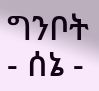ግንቦት - ሰኔ -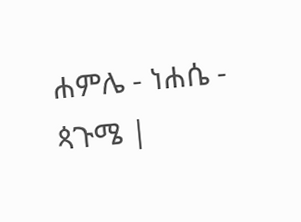ሐምሌ - ነሐሴ - ጳጉሜ |